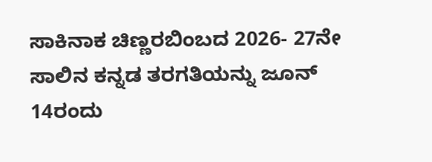ಸಾಕಿನಾಕ ಚಿಣ್ಣರಬಿಂಬದ 2026- 27ನೇ ಸಾಲಿನ ಕನ್ನಡ ತರಗತಿಯನ್ನು ಜೂನ್ 14ರಂದು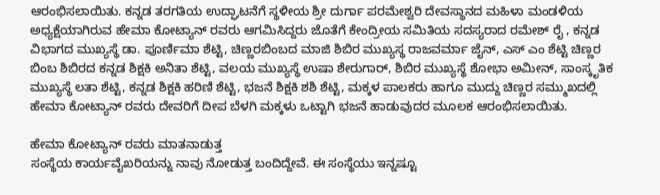ಆರಂಭಿಸಲಾಯಿತು. ಕನ್ನಡ ತರಗತಿಯ ಉದ್ಘಾಟನೆಗೆ ಸ್ಥಳೀಯ ಶ್ರೀ ದುರ್ಗಾ ಪರಮೇಶ್ವರಿ ದೇವಸ್ಥಾನದ ಮಹಿಳಾ ಮಂಡಳಿಯ ಅಧ್ಯಕ್ಷೆಯಾಗಿರುವ ಹೇಮಾ ಕೋಟ್ಯಾನ್ ರವರು ಆಗಮಿಸಿದ್ದರು ಜೊತೆಗೆ ಕೇಂದ್ರೀಯ ಸಮಿತಿಯ ಸದಸ್ಯರಾದ ರಮೇಶ್ ರೈ , ಕನ್ನಡ ವಿಭಾಗದ ಮುಖ್ಯಸ್ಥೆ ಡಾ. ಪೂರ್ಣಿಮಾ ಶೆಟ್ಟಿ, ಚಿಣ್ಣರಬಿಂಬದ ಮಾಜಿ ಶಿಬಿರ ಮುಖ್ಯಸ್ಥ ರಾಜವರ್ಮಾ ಜೈನ್, ಎಸ್ ಎಂ ಶೆಟ್ಟಿ ಚಿಣ್ಣರ ಬಿಂಬ ಶಿಬಿರದ ಕನ್ನಡ ಶಿಕ್ಷಕಿ ಅನಿತಾ ಶೆಟ್ಟಿ, ವಲಯ ಮುಖ್ಯಸ್ಥೆ ಉಷಾ ಶೇರುಗಾರ್, ಶಿಬಿರ ಮುಖ್ಯಸ್ಥೆ ಶೋಭಾ ಅಮೀನ್, ಸಾಂಸ್ಕೃತಿಕ ಮುಖ್ಯಸ್ಥೆ ಲತಾ ಶೆಟ್ಟಿ, ಕನ್ನಡ ಶಿಕ್ಷಕಿ ಹರಿಣಿ ಶೆಟ್ಟಿ, ಭಜನೆ ಶಿಕ್ಷಕಿ ಶಶಿ ಶೆಟ್ಟಿ, ಮಕ್ಕಳ ಪಾಲಕರು ಹಾಗೂ ಮುದ್ದು ಚಿಣ್ಣರ ಸಮ್ಮುಖದಲ್ಲಿ ಹೇಮಾ ಕೋಟ್ಯಾನ್ ರವರು ದೇವರಿಗೆ ದೀಪ ಬೆಳಗಿ ಮಕ್ಕಳು ಒಟ್ಟಾಗಿ ಭಜನೆ ಹಾಡುವುದರ ಮೂಲಕ ಆರಂಭಿಸಲಾಯಿತು.

ಹೇಮಾ ಕೋಟ್ಯಾನ್ ರವರು ಮಾತನಾಡುತ್ತ
ಸಂಸ್ಥೆಯ ಕಾರ್ಯವೈಖರಿಯನ್ನು ನಾವು ನೋಡುತ್ತ ಬಂದಿದ್ದೇವೆ. ಈ ಸಂಸ್ಥೆಯು ಇನ್ನಷ್ಟೂ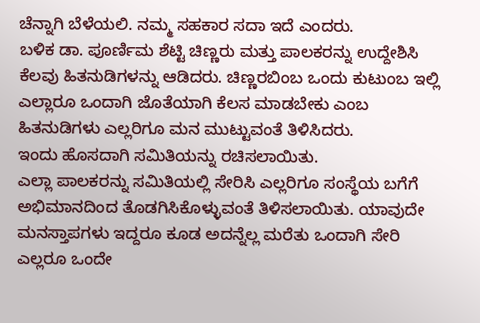ಚೆನ್ನಾಗಿ ಬೆಳೆಯಲಿ. ನಮ್ಮ ಸಹಕಾರ ಸದಾ ಇದೆ ಎಂದರು.
ಬಳಿಕ ಡಾ. ಪೂರ್ಣಿಮ ಶೆಟ್ಟಿ ಚಿಣ್ಣರು ಮತ್ತು ಪಾಲಕರನ್ನು ಉದ್ದೇಶಿಸಿ ಕೆಲವು ಹಿತನುಡಿಗಳನ್ನು ಆಡಿದರು. ಚಿಣ್ಣರಬಿಂಬ ಒಂದು ಕುಟುಂಬ ಇಲ್ಲಿ ಎಲ್ಲಾರೂ ಒಂದಾಗಿ ಜೊತೆಯಾಗಿ ಕೆಲಸ ಮಾಡಬೇಕು ಎಂಬ ಹಿತನುಡಿಗಳು ಎಲ್ಲರಿಗೂ ಮನ ಮುಟ್ಟುವಂತೆ ತಿಳಿಸಿದರು.
ಇಂದು ಹೊಸದಾಗಿ ಸಮಿತಿಯನ್ನು ರಚಿಸಲಾಯಿತು.
ಎಲ್ಲಾ ಪಾಲಕರನ್ನು ಸಮಿತಿಯಲ್ಲಿ ಸೇರಿಸಿ ಎಲ್ಲರಿಗೂ ಸಂಸ್ಥೆಯ ಬಗೆಗೆ ಅಭಿಮಾನದಿಂದ ತೊಡಗಿಸಿಕೊಳ್ಳುವಂತೆ ತಿಳಿಸಲಾಯಿತು. ಯಾವುದೇ ಮನಸ್ತಾಪಗಳು ಇದ್ದರೂ ಕೂಡ ಅದನ್ನೆಲ್ಲ ಮರೆತು ಒಂದಾಗಿ ಸೇರಿ ಎಲ್ಲರೂ ಒಂದೇ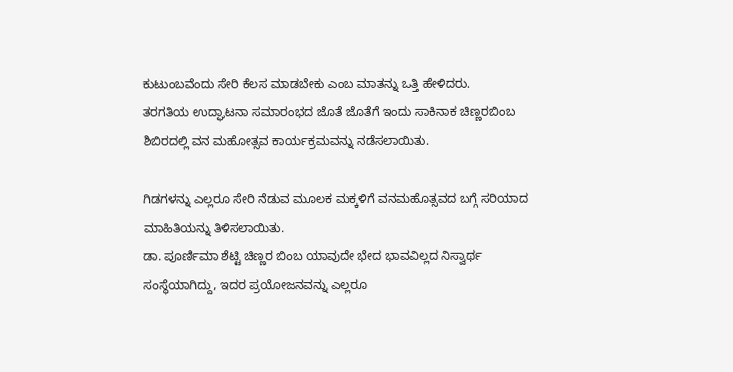ಕುಟುಂಬವೆಂದು ಸೇರಿ ಕೆಲಸ ಮಾಡಬೇಕು ಎಂಬ ಮಾತನ್ನು ಒತ್ತಿ ಹೇಳಿದರು.
ತರಗತಿಯ ಉದ್ಘಾಟನಾ ಸಮಾರಂಭದ ಜೊತೆ ಜೊತೆಗೆ ಇಂದು ಸಾಕಿನಾಕ ಚಿಣ್ಣರಬಿಂಬ ಶಿಬಿರದಲ್ಲಿ ವನ ಮಹೋತ್ಸವ ಕಾರ್ಯಕ್ರಮವನ್ನು ನಡೆಸಲಾಯಿತು.

ಗಿಡಗಳನ್ನು ಎಲ್ಲರೂ ಸೇರಿ ನೆಡುವ ಮೂಲಕ ಮಕ್ಕಳಿಗೆ ವನಮಹೊತ್ಸವದ ಬಗ್ಗೆ ಸರಿಯಾದ ಮಾಹಿತಿಯನ್ನು ತಿಳಿಸಲಾಯಿತು.
ಡಾ. ಪೂರ್ಣಿಮಾ ಶೆಟ್ಟಿ ಚಿಣ್ಣರ ಬಿಂಬ ಯಾವುದೇ ಭೇದ ಭಾವವಿಲ್ಲದ ನಿಸ್ವಾರ್ಥ ಸಂಸ್ಥೆಯಾಗಿದ್ದು, ಇದರ ಪ್ರಯೋಜನವನ್ನು ಎಲ್ಲರೂ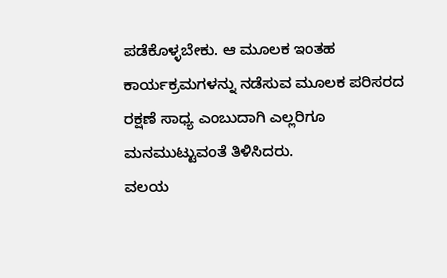ಪಡೆಕೊಳ್ಳಬೇಕು. ಆ ಮೂಲಕ ಇಂತಹ ಕಾರ್ಯಕ್ರಮಗಳನ್ನು ನಡೆಸುವ ಮೂಲಕ ಪರಿಸರದ ರಕ್ಷಣೆ ಸಾಧ್ಯ ಎಂಬುದಾಗಿ ಎಲ್ಲರಿಗೂ ಮನಮುಟ್ಟುವಂತೆ ತಿಳಿಸಿದರು.
ವಲಯ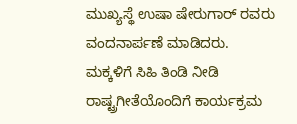ಮುಖ್ಯಸ್ಥೆ ಉಷಾ ಷೇರುಗಾರ್ ರವರು ವಂದನಾರ್ಪಣೆ ಮಾಡಿದರು.
ಮಕ್ಕಳಿಗೆ ಸಿಹಿ ತಿಂಡಿ ನೀಡಿ ರಾಷ್ಟ್ರಗೀತೆಯೊಂದಿಗೆ ಕಾರ್ಯಕ್ರಮ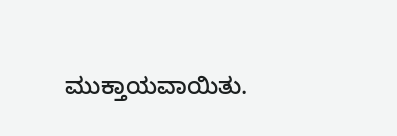ಮುಕ್ತಾಯವಾಯಿತು.